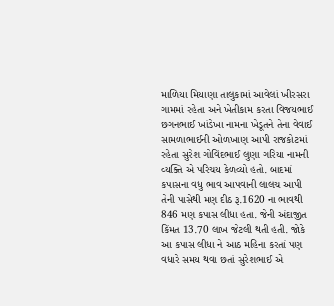માળિયા મિયાણા તાલુકામાં આવેલાં ખીરસરા ગામમાં રહેતા અને ખેતીકામ કરતા વિજયભાઈ છગનભાઈ ખાંડેખા નામના ખેડૂતને તેના વેવાઈ સામળાભાઈની ઓળખાણ આપી રાજકોટમાં રહેતા સુરેશ ગોવિંદભાઈ લુણા ગરિયા નામની વ્યક્તિ એ પરિચય કેળવ્યો હતો. બાદમાં કપાસના વધુ ભાવ આપવાની લાલચ આપી તેની પાસેથી મણ દીઠ રૂ.1620 ના ભાવથી 846 મણ કપાસ લીધા હતા. જેની અંદાજીત કિંમત 13.70 લાખ જેટલી થતી હતી. જોકે આ કપાસ લીધા ને આઠ મહિના કરતાં પણ વધારે સમય થવા છતાં સુરેશભાઈ એ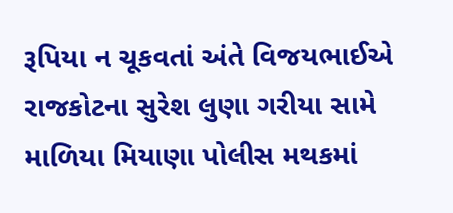રૂપિયા ન ચૂકવતાં અંતે વિજયભાઈએ રાજકોટના સુરેશ લુણા ગરીયા સામે માળિયા મિયાણા પોલીસ મથકમાં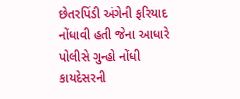છેતરપિંડી અંગેની ફરિયાદ નોંધાવી હતી જેના આધારે પોલીસે ગુન્હો નોંધી કાયદેસરની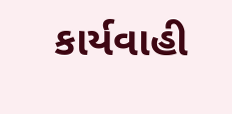કાર્યવાહી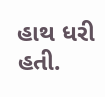હાથ ધરી હતી.